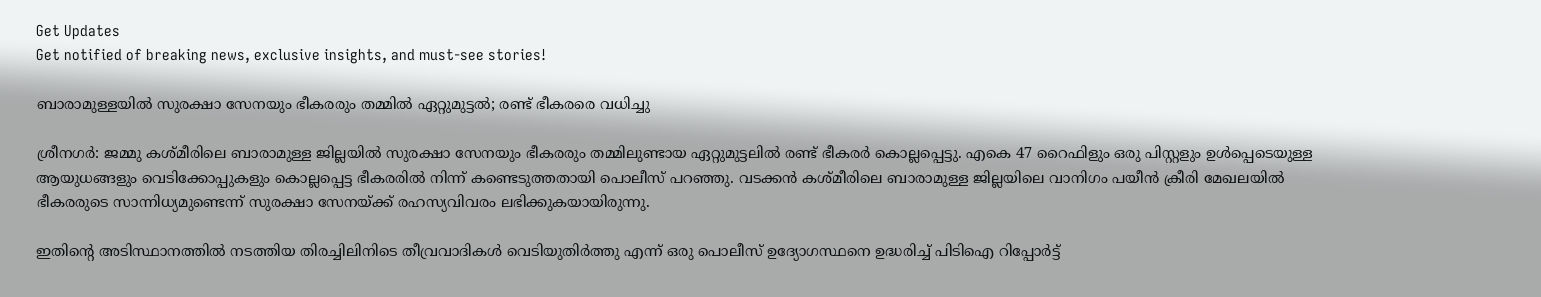Get Updates
Get notified of breaking news, exclusive insights, and must-see stories!

ബാരാമുള്ളയില്‍ സുരക്ഷാ സേനയും ഭീകരരും തമ്മില്‍ ഏറ്റുമുട്ടല്‍; രണ്ട് ഭീകരരെ വധിച്ചു

ശ്രീനഗര്‍: ജമ്മു കശ്മീരിലെ ബാരാമുള്ള ജില്ലയില്‍ സുരക്ഷാ സേനയും ഭീകരരും തമ്മിലുണ്ടായ ഏറ്റുമുട്ടലില്‍ രണ്ട് ഭീകരര്‍ കൊല്ലപ്പെട്ടു. എകെ 47 റൈഫിളും ഒരു പിസ്റ്റളും ഉള്‍പ്പെടെയുള്ള ആയുധങ്ങളും വെടിക്കോപ്പുകളും കൊല്ലപ്പെട്ട ഭീകരരില്‍ നിന്ന് കണ്ടെടുത്തതായി പൊലീസ് പറഞ്ഞു. വടക്കന്‍ കശ്മീരിലെ ബാരാമുള്ള ജില്ലയിലെ വാനിഗം പയീന്‍ ക്രീരി മേഖലയില്‍ ഭീകരരുടെ സാന്നിധ്യമുണ്ടെന്ന് സുരക്ഷാ സേനയ്ക്ക് രഹസ്യവിവരം ലഭിക്കുകയായിരുന്നു.

ഇതിന്റെ അടിസ്ഥാനത്തില്‍ നടത്തിയ തിരച്ചിലിനിടെ തീവ്രവാദികള്‍ വെടിയുതിര്‍ത്തു എന്ന് ഒരു പൊലീസ് ഉദ്യോഗസ്ഥനെ ഉദ്ധരിച്ച് പിടിഐ റിപ്പോര്‍ട്ട്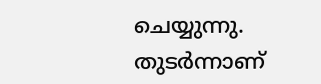ചെയ്യുന്നു. തുടര്‍ന്നാണ്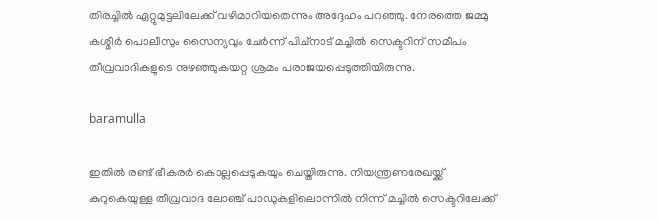തിരച്ചില്‍ ഏറ്റുമുട്ടലിലേക്ക് വഴിമാറിയതെന്നും അദ്ദേഹം പറഞ്ഞു. നേരത്തെ ജമ്മു കശ്മീര്‍ പൊലീസും സൈന്യവും ചേര്‍ന്ന് പിച്നാട് മച്ചില്‍ സെക്ടറിന് സമീപം തീവ്രവാദികളുടെ നുഴഞ്ഞുകയറ്റ ശ്രമം പരാജയപ്പെടുത്തിയിരുന്നു.

baramulla

ഇതില്‍ രണ്ട് ഭീകരര്‍ കൊല്ലപ്പെടുകയും ചെയ്തിരുന്നു. നിയന്ത്രണരേഖയ്ക്ക് കുറുകെയുള്ള തീവ്രവാദ ലോഞ്ച് പാഡുകളിലൊന്നില്‍ നിന്ന് മച്ചില്‍ സെക്ടറിലേക്ക്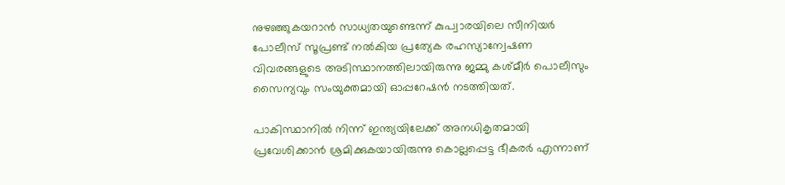നുഴഞ്ഞുകയറാന്‍ സാധ്യതയുണ്ടെന്ന് കുപ്വാരയിലെ സീനിയര്‍ പോലീസ് സൂപ്രണ്ട് നല്‍കിയ പ്രത്യേക രഹസ്യാന്വേഷണ വിവരങ്ങളുടെ അടിസ്ഥാനത്തിലായിരുന്നു ജമ്മു കശ്മീര്‍ പൊലീസും സൈന്യവും സംയുക്തമായി ഓപ്പറേഷന്‍ നടത്തിയത്.

പാകിസ്ഥാനില്‍ നിന്ന് ഇന്ത്യയിലേക്ക് അനധികൃതമായി പ്രവേശിക്കാന്‍ ശ്രമിക്കുകയായിരുന്നു കൊല്ലപ്പെട്ട ഭീകരര്‍ എന്നാണ്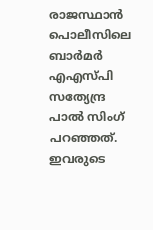രാജസ്ഥാന്‍ പൊലീസിലെ ബാര്‍മര്‍ എഎസ്പി സത്യേന്ദ്ര പാല്‍ സിംഗ് പറഞ്ഞത്. ഇവരുടെ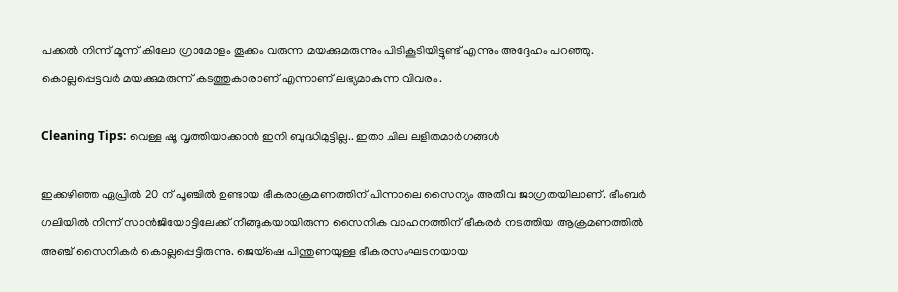പക്കല്‍ നിന്ന് മൂന്ന് കിലോ ഗ്രാമോളം തൂക്കം വരുന്ന മയക്കുമരുന്നും പിടികൂടിയിട്ടുണ്ട് എന്നും അദ്ദേഹം പറഞ്ഞു. കൊല്ലപ്പെട്ടവര്‍ മയക്കുമരുന്ന് കടത്തുകാരാണ് എന്നാണ് ലഭ്യമാകുന്ന വിവരം.

Cleaning Tips: വെള്ള ഷൂ വൃത്തിയാക്കാന്‍ ഇനി ബുദ്ധിമുട്ടില്ല.. ഇതാ ചില ലളിതമാര്‍ഗങ്ങള്‍

ഇക്കഴിഞ്ഞ ഏപ്രില്‍ 20 ന് പൂഞ്ചില്‍ ഉണ്ടായ ഭീകരാക്രമണത്തിന് പിന്നാലെ സൈന്യം അതീവ ജാഗ്രതയിലാണ്. ഭീംബര്‍ ഗലിയില്‍ നിന്ന് സാന്‍ജിയോട്ടിലേക്ക് നീങ്ങുകയായിരുന്ന സൈനിക വാഹനത്തിന് ഭീകരര്‍ നടത്തിയ ആക്രമണത്തില്‍ അഞ്ച് സൈനികര്‍ കൊല്ലപ്പെട്ടിരുന്നു. ജെയ്ഷെ പിന്തുണയുള്ള ഭീകരസംഘടനയായ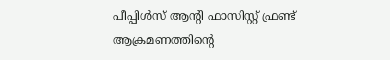പീപ്പിള്‍സ് ആന്റി ഫാസിസ്റ്റ് ഫ്രണ്ട് ആക്രമണത്തിന്റെ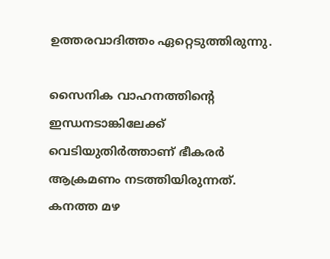ഉത്തരവാദിത്തം ഏറ്റെടുത്തിരുന്നു.

സൈനിക വാഹനത്തിന്റെ ഇന്ധനടാങ്കിലേക്ക് വെടിയുതിര്‍ത്താണ് ഭീകരര്‍ ആക്രമണം നടത്തിയിരുന്നത്. കനത്ത മഴ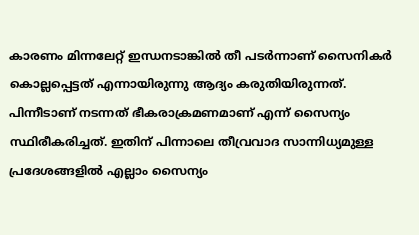കാരണം മിന്നലേറ്റ് ഇന്ധനടാങ്കില്‍ തീ പടര്‍ന്നാണ് സൈനികര്‍ കൊല്ലപ്പെട്ടത് എന്നായിരുന്നു ആദ്യം കരുതിയിരുന്നത്. പിന്നീടാണ് നടന്നത് ഭീകരാക്രമണമാണ് എന്ന് സൈന്യം സ്ഥിരീകരിച്ചത്. ഇതിന് പിന്നാലെ തീവ്രവാദ സാന്നിധ്യമുള്ള പ്രദേശങ്ങളില്‍ എല്ലാം സൈന്യം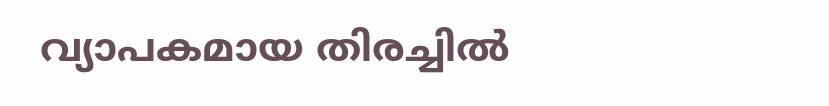വ്യാപകമായ തിരച്ചില്‍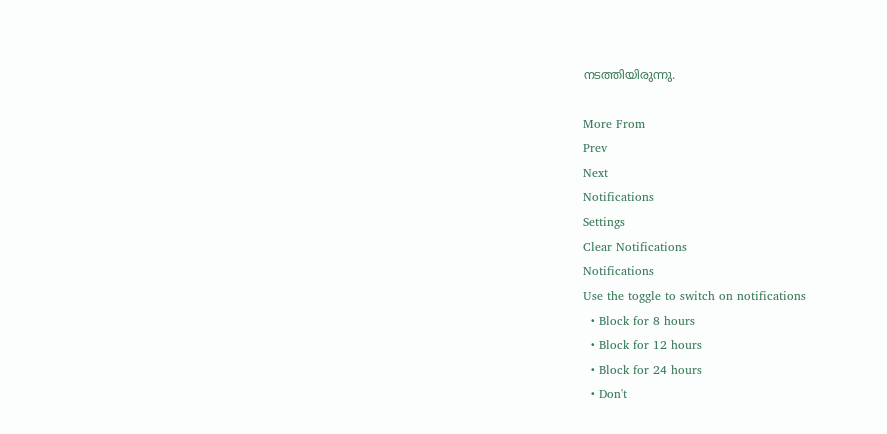നടത്തിയിരുന്നു.

More From
Prev
Next
Notifications
Settings
Clear Notifications
Notifications
Use the toggle to switch on notifications
  • Block for 8 hours
  • Block for 12 hours
  • Block for 24 hours
  • Don't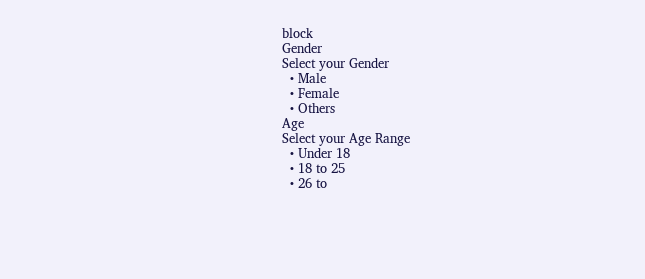block
Gender
Select your Gender
  • Male
  • Female
  • Others
Age
Select your Age Range
  • Under 18
  • 18 to 25
  • 26 to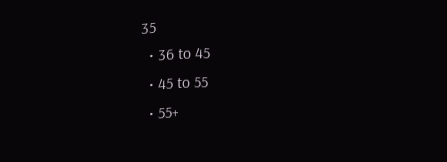35
  • 36 to 45
  • 45 to 55
  • 55+